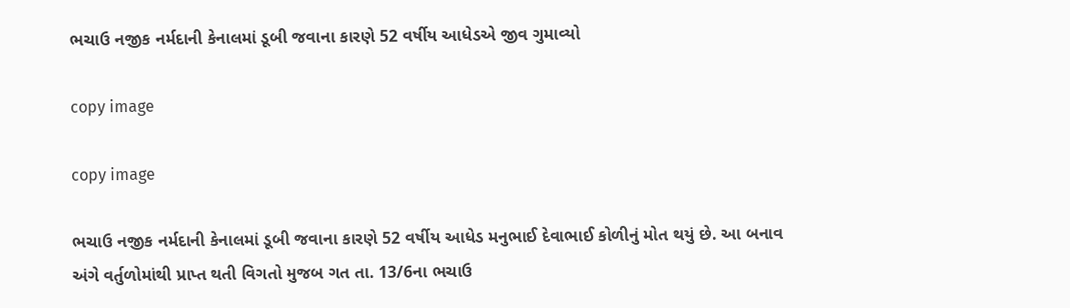ભચાઉ નજીક નર્મદાની કેનાલમાં ડૂબી જવાના કારણે 52 વર્ષીય આધેડએ જીવ ગુમાવ્યો

copy image

copy image

ભચાઉ નજીક નર્મદાની કેનાલમાં ડૂબી જવાના કારણે 52 વર્ષીય આધેડ મનુભાઈ દેવાભાઈ કોળીનું મોત થયું છે. આ બનાવ અંગે વર્તુળોમાંથી પ્રાપ્ત થતી વિગતો મુજબ ગત તા. 13/6ના ભચાઉ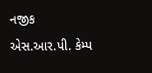નજીક એસ.આર.પી. કેમ્પ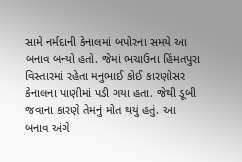સામે નર્મદાની કેનાલમાં બપોરના સમયે આ બનાવ બન્યો હતો. જેમાં ભચાઉના હિંમતપુરા વિસ્તારમાં રહેતા મનુભાઈ કોઈ કારણોસર કેનાલના પાણીમાં પડી ગયા હતા. જેથી ડૂબી જવાના કારણે તેમનું મોત થયું હતું. આ બનાવ અંગે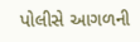પોલીસે આગળની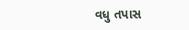વધુ તપાસ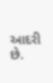આદરી છે.